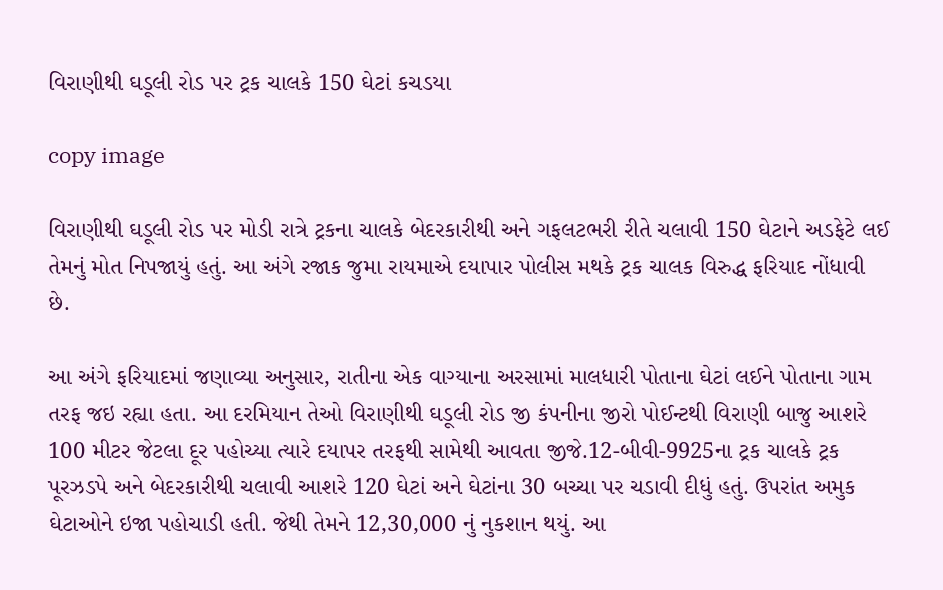વિરાણીથી ઘડૂલી રોડ પર ટ્રક ચાલકે 150 ઘેટાં કચડયા

copy image

વિરાણીથી ઘડૂલી રોડ પર મોડી રાત્રે ટ્રકના ચાલકે બેદરકારીથી અને ગફલટભરી રીતે ચલાવી 150 ઘેટાને અડફેટે લઈ તેમનું મોત નિપજાયું હતું. આ અંગે રજાક જુમા રાયમાએ દયાપાર પોલીસ મથકે ટ્રક ચાલક વિરુદ્ધ ફરિયાદ નોંધાવી છે.

આ અંગે ફરિયાદમાં જણાવ્યા અનુસાર, રાતીના એક વાગ્યાના અરસામાં માલધારી પોતાના ઘેટાં લઈને પોતાના ગામ તરફ જઇ રહ્યા હતા. આ દરમિયાન તેઓ વિરાણીથી ઘડૂલી રોડ જી કંપનીના જીરો પોઈન્ટથી વિરાણી બાજુ આશરે 100 મીટર જેટલા દૂર પહોચ્યા ત્યારે દયાપર તરફથી સામેથી આવતા જીજે.12-બીવી-9925ના ટ્રક ચાલકે ટ્રક પૂરઝડપે અને બેદરકારીથી ચલાવી આશરે 120 ઘેટાં અને ઘેટાંના 30 બચ્ચા પર ચડાવી દીધું હતું. ઉપરાંત અમુક ઘેટાઓને ઇજા પહોચાડી હતી. જેથી તેમને 12,30,000 નું નુકશાન થયું. આ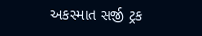અકસ્માત સર્જી ટ્રક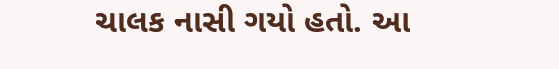ચાલક નાસી ગયો હતો. આ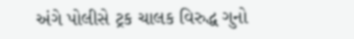અંગે પોલીસે ટ્રક ચાલક વિરુદ્ધ ગુનો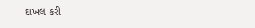દાખલ કરી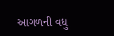આગળની વધુ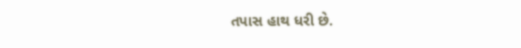તપાસ હાથ ધરી છે.